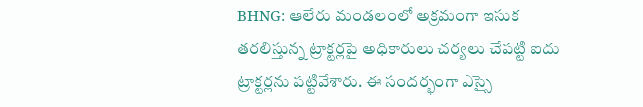BHNG: ఆలేరు మండలంలో అక్రమంగా ఇసుక తరలిస్తున్న ట్రాక్టర్లపై అధికారులు చర్యలు చేపట్టి ఐదు ట్రాక్టర్లను పట్టివేశారు. ఈ సందర్భంగా ఎస్సై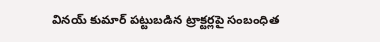వినయ్ కుమార్ పట్టుబడిన ట్రాక్టర్లపై సంబంధిత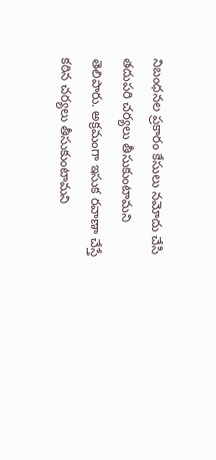నిబంధనల ప్రకారం కేసులు నమోదు చేసి తదుపరి చర్యలు తీసుకుంటామని తెలిపారు. అక్రమంగా ఇసుక రవాణా చేస్తే కఠిన చర్యలు తీసుకుంటామని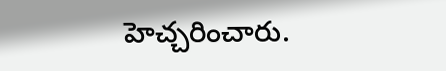హెచ్చరించారు.